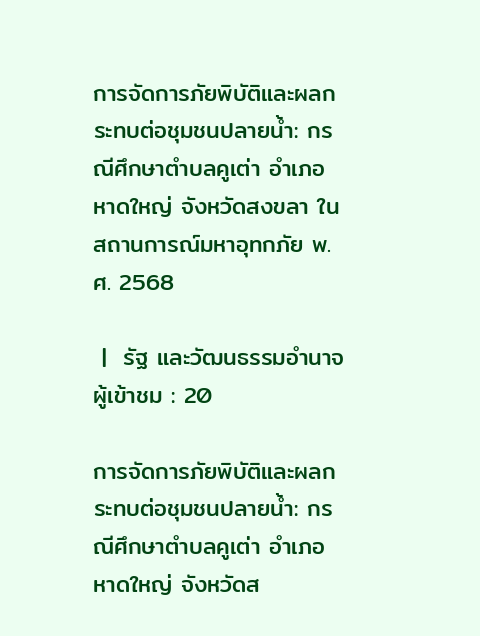การจัดการภัยพิบัติและผลกระทบต่อชุมชนปลายน้ำ: กรณีศึกษาตำบลคูเต่า อำเภอหาดใหญ่ จังหวัดสงขลา ในสถานการณ์มหาอุทกภัย พ.ศ. 2568

 |  รัฐ และวัฒนธรรมอำนาจ
ผู้เข้าชม : 20

การจัดการภัยพิบัติและผลกระทบต่อชุมชนปลายน้ำ: กรณีศึกษาตำบลคูเต่า อำเภอหาดใหญ่ จังหวัดส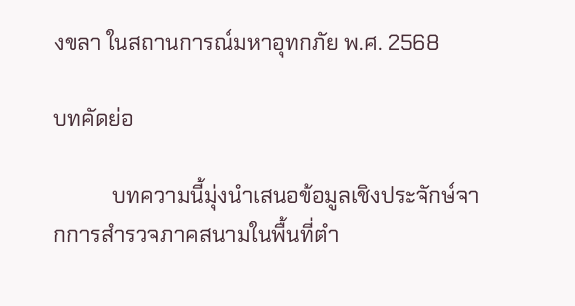งขลา ในสถานการณ์มหาอุทกภัย พ.ศ. 2568

บทคัดย่อ

           บทความนี้มุ่งนำเสนอข้อมูลเชิงประจักษ์จากการสำรวจภาคสนามในพื้นที่ตำ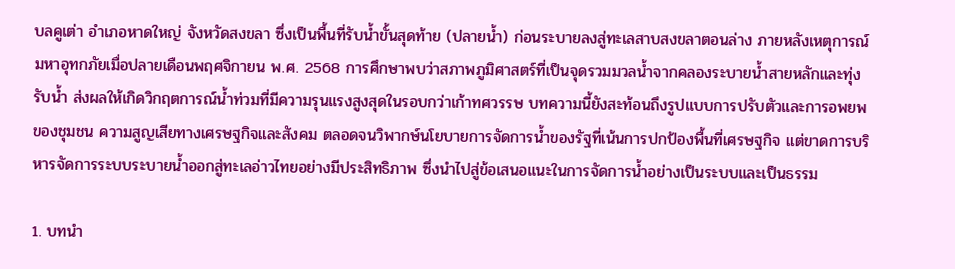บลคูเต่า อำเภอหาดใหญ่ จังหวัดสงขลา ซึ่งเป็นพื้นที่รับน้ำขั้นสุดท้าย (ปลายน้ำ) ก่อนระบายลงสู่ทะเลสาบสงขลาตอนล่าง ภายหลังเหตุการณ์มหาอุทกภัยเมื่อปลายเดือนพฤศจิกายน พ.ศ. 2568 การศึกษาพบว่าสภาพภูมิศาสตร์ที่เป็นจุดรวมมวลน้ำจากคลองระบายน้ำสายหลักและทุ่งรับน้ำ ส่งผลให้เกิดวิกฤตการณ์น้ำท่วมที่มีความรุนแรงสูงสุดในรอบกว่าเก้าทศวรรษ บทความนี้ยังสะท้อนถึงรูปแบบการปรับตัวและการอพยพของชุมชน ความสูญเสียทางเศรษฐกิจและสังคม ตลอดจนวิพากษ์นโยบายการจัดการน้ำของรัฐที่เน้นการปกป้องพื้นที่เศรษฐกิจ แต่ขาดการบริหารจัดการระบบระบายน้ำออกสู่ทะเลอ่าวไทยอย่างมีประสิทธิภาพ ซึ่งนำไปสู่ข้อเสนอแนะในการจัดการน้ำอย่างเป็นระบบและเป็นธรรม

1. บทนำ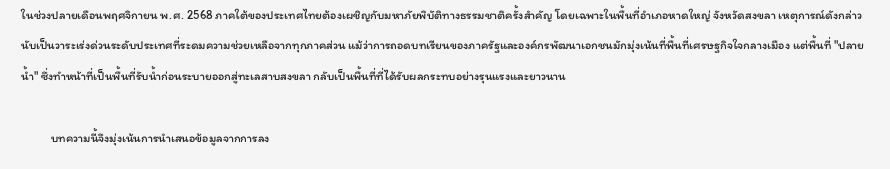ในช่วงปลายเดือนพฤศจิกายน พ.ศ. 2568 ภาคใต้ของประเทศไทยต้องเผชิญกับมหาภัยพิบัติทางธรรมชาติครั้งสำคัญ โดยเฉพาะในพื้นที่อำเภอหาดใหญ่ จังหวัดสงขลา เหตุการณ์ดังกล่าวนับเป็นวาระเร่งด่วนระดับประเทศที่ระดมความช่วยเหลือจากทุกภาคส่วน แม้ว่าการถอดบทเรียนของภาครัฐและองค์กรพัฒนาเอกชนมักมุ่งเน้นที่พื้นที่เศรษฐกิจใจกลางเมือง แต่พื้นที่ "ปลายน้ำ" ซึ่งทำหน้าที่เป็นพื้นที่รับน้ำก่อนระบายออกสู่ทะเลสาบสงขลา กลับเป็นพื้นที่ที่ได้รับผลกระทบอย่างรุนแรงและยาวนาน

           บทความนี้จึงมุ่งเน้นการนำเสนอข้อมูลจากการลง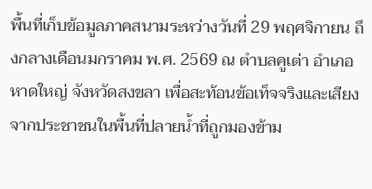พื้นที่เก็บข้อมูลภาคสนามระหว่างวันที่ 29 พฤศจิกายน ถึงกลางเดือนมกราคม พ.ศ. 2569 ณ ตำบลคูเต่า อำเภอหาดใหญ่ จังหวัดสงขลา เพื่อสะท้อนข้อเท็จจริงและเสียงจากประชาชนในพื้นที่ปลายน้ำที่ถูกมองข้าม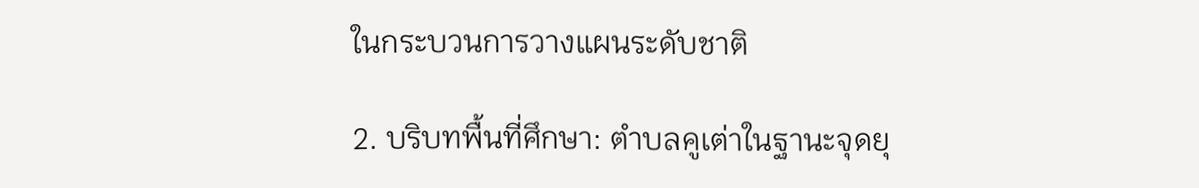ในกระบวนการวางแผนระดับชาติ

2. บริบทพื้นที่ศึกษา: ตำบลคูเต่าในฐานะจุดยุ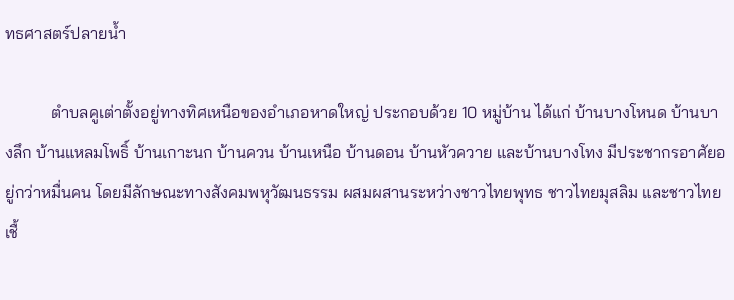ทธศาสตร์ปลายน้ำ

           ตำบลคูเต่าตั้งอยู่ทางทิศเหนือของอำเภอหาดใหญ่ ประกอบด้วย 10 หมู่บ้าน ได้แก่ บ้านบางโหนด บ้านบางลึก บ้านแหลมโพธิ์ บ้านเกาะนก บ้านควน บ้านเหนือ บ้านดอน บ้านหัวควาย และบ้านบางโทง มีประชากรอาศัยอยู่กว่าหมื่นคน โดยมีลักษณะทางสังคมพหุวัฒนธรรม ผสมผสานระหว่างชาวไทยพุทธ ชาวไทยมุสลิม และชาวไทยเชื้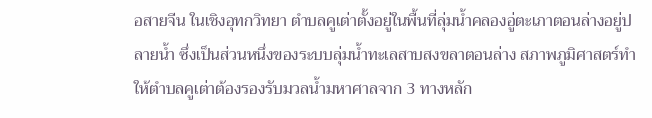อสายจีน ในเชิงอุทกวิทยา ตำบลคูเต่าตั้งอยู่ในพื้นที่ลุ่มน้ำคลองอู่ตะเภาตอนล่างอยู่ปลายน้ำ ซึ่งเป็นส่วนหนึ่งของระบบลุ่มน้ำทะเลสาบสงขลาตอนล่าง สภาพภูมิศาสตร์ทำให้ตำบลคูเต่าต้องรองรับมวลน้ำมหาศาลจาก 3 ทางหลัก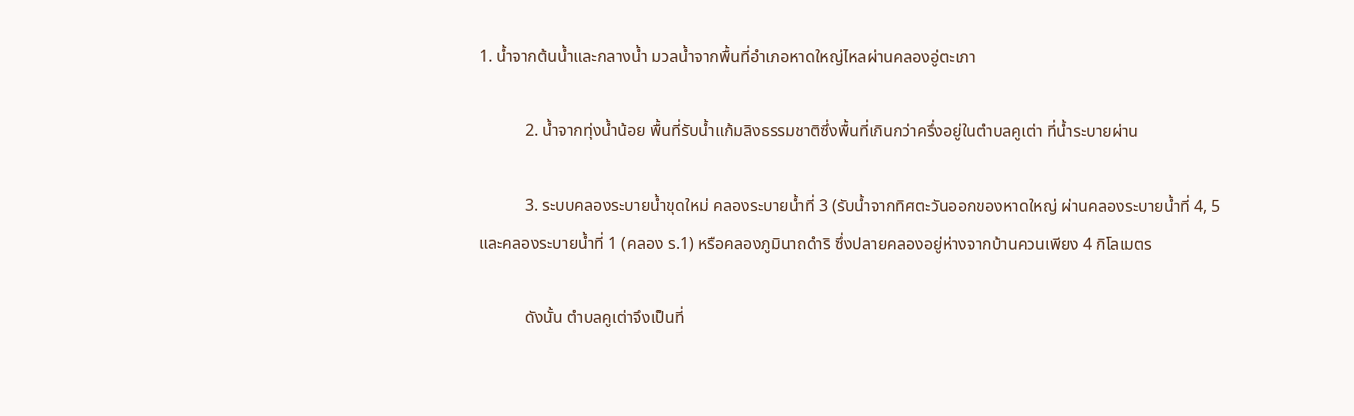1. น้ำจากต้นน้ำและกลางน้ำ มวลน้ำจากพื้นที่อำเภอหาดใหญ่ไหลผ่านคลองอู่ตะเภา

           2. น้ำจากทุ่งน้ำน้อย พื้นที่รับน้ำแก้มลิงธรรมชาติซึ่งพื้นที่เกินกว่าครึ่งอยู่ในตำบลคูเต่า ที่น้ำระบายผ่าน

           3. ระบบคลองระบายน้ำขุดใหม่ คลองระบายน้ำที่ 3 (รับน้ำจากทิศตะวันออกของหาดใหญ่ ผ่านคลองระบายน้ำที่ 4, 5 และคลองระบายน้ำที่ 1 (คลอง ร.1) หรือคลองภูมินาถดำริ ซึ่งปลายคลองอยู่ห่างจากบ้านควนเพียง 4 กิโลเมตร

           ดังนั้น ตำบลคูเต่าจึงเป็นที่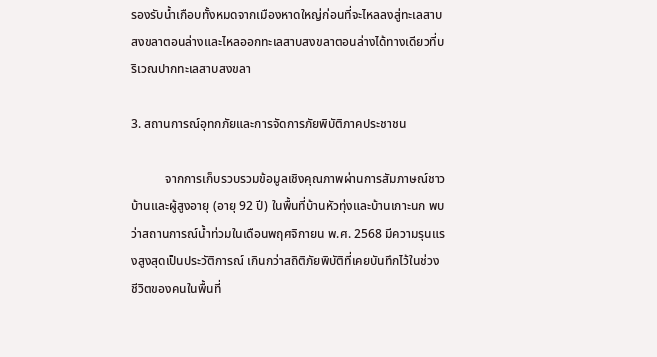รองรับน้ำเกือบทั้งหมดจากเมืองหาดใหญ่ก่อนที่จะไหลลงสู่ทะเลสาบสงขลาตอนล่างและไหลออกทะเลสาบสงขลาตอนล่างได้ทางเดียวที่บริเวณปากทะเลสาบสงขลา

3. สถานการณ์อุทกภัยและการจัดการภัยพิบัติภาคประชาชน

           จากการเก็บรวบรวมข้อมูลเชิงคุณภาพผ่านการสัมภาษณ์ชาวบ้านและผู้สูงอายุ (อายุ 92 ปี) ในพื้นที่บ้านหัวทุ่งและบ้านเกาะนก พบว่าสถานการณ์น้ำท่วมในเดือนพฤศจิกายน พ.ศ. 2568 มีความรุนแรงสูงสุดเป็นประวัติการณ์ เกินกว่าสถิติภัยพิบัติที่เคยบันทึกไว้ในช่วงชีวิตของคนในพื้นที่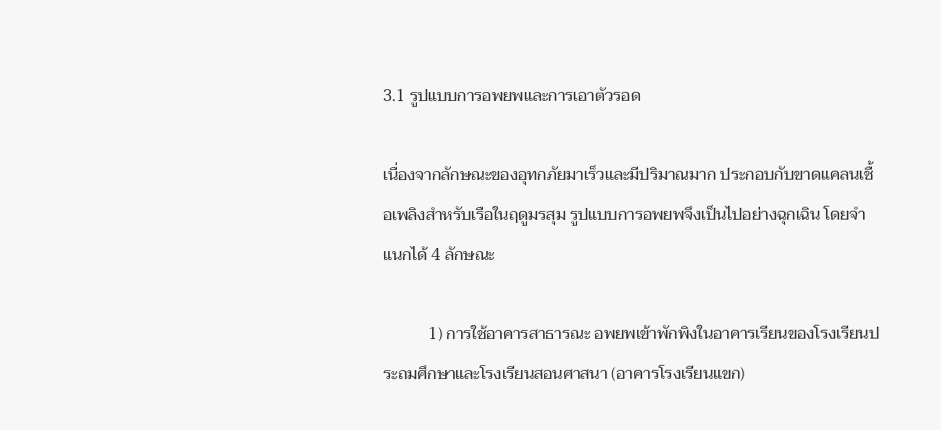3.1 รูปแบบการอพยพและการเอาตัวรอด

เนื่องจากลักษณะของอุทกภัยมาเร็วและมีปริมาณมาก ประกอบกับขาดแคลนเชื้อเพลิงสำหรับเรือในฤดูมรสุม รูปแบบการอพยพจึงเป็นไปอย่างฉุกเฉิน โดยจำแนกได้ 4 ลักษณะ

           1) การใช้อาคารสาธารณะ อพยพเข้าพักพิงในอาคารเรียนของโรงเรียนประถมศึกษาและโรงเรียนสอนศาสนา (อาคารโรงเรียนแขก)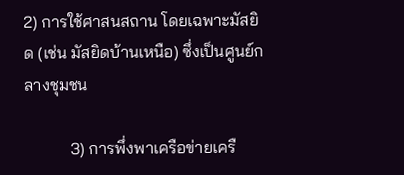2) การใช้ศาสนสถาน โดยเฉพาะมัสยิด (เช่น มัสยิดบ้านเหนือ) ซึ่งเป็นศูนย์กลางชุมชน

           3) การพึ่งพาเครือข่ายเครื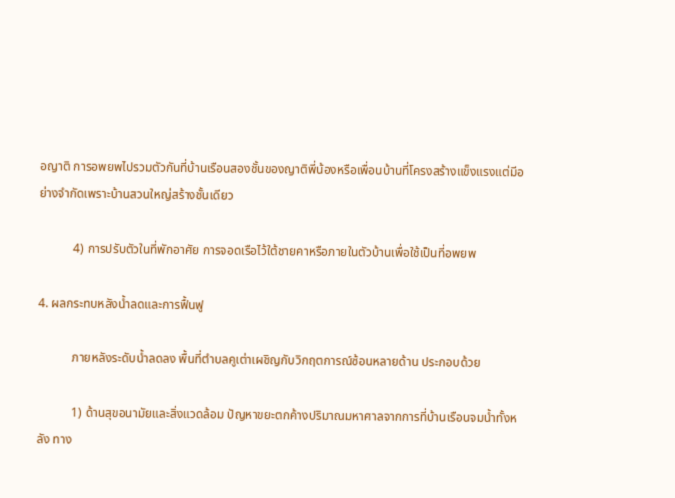อญาติ การอพยพไปรวมตัวกันที่บ้านเรือนสองชั้นของญาติพี่น้องหรือเพื่อนบ้านที่โครงสร้างแข็งแรงแต่มีอย่างจำกัดเพราะบ้านสวนใหญ่สร้างชั้นเดียว

           4) การปรับตัวในที่พักอาศัย การจอดเรือไว้ใต้ชายคาหรือภายในตัวบ้านเพื่อใช้เป็นที่อพยพ

4. ผลกระทบหลังน้ำลดและการฟื้นฟู

           ภายหลังระดับน้ำลดลง พื้นที่ตำบลคูเต่าเผชิญกับวิกฤตการณ์ซ้อนหลายด้าน ประกอบด้วย

           1) ด้านสุขอนามัยและสิ่งแวดล้อม ปัญหาขยะตกค้างปริมาณมหาศาลจากการที่บ้านเรือนจมน้ำทั้งหลัง ทาง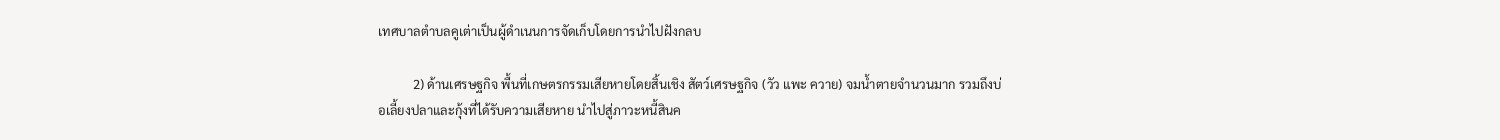เทศบาลตำบลคูเต่าเป็นผู้ดำเนนการจัดเก็บโดยการนำไปฝังกลบ

           2) ด้านเศรษฐกิจ พื้นที่เกษตรกรรมเสียหายโดยสิ้นเชิง สัตว์เศรษฐกิจ (วัว แพะ ควาย) จมน้ำตายจำนวนมาก รวมถึงบ่อเลี้ยงปลาและกุ้งที่ได้รับความเสียหาย นำไปสู่ภาวะหนี้สินค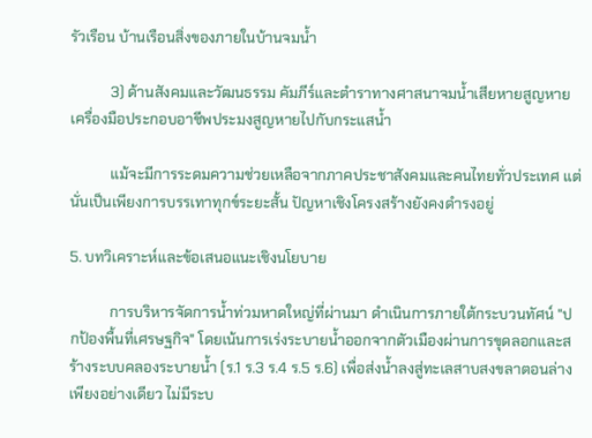รัวเรือน บ้านเรือนสิ่งของภายในบ้านจมน้ำ

           3) ด้านสังคมและวัฒนธรรม คัมภีร์และตำราทางศาสนาจมน้ำเสียหายสูญหาย เครื่องมือประกอบอาชีพประมงสูญหายไปกับกระแสน้ำ

           แม้จะมีการระดมความช่วยเหลือจากภาคประชาสังคมและคนไทยทั่วประเทศ แต่นั่นเป็นเพียงการบรรเทาทุกข์ระยะสั้น ปัญหาเชิงโครงสร้างยังคงดำรงอยู่

5. บทวิเคราะห์และข้อเสนอแนะเชิงนโยบาย

           การบริหารจัดการน้ำท่วมหาดใหญ่ที่ผ่านมา ดำเนินการภายใต้กระบวนทัศน์ "ปกป้องพื้นที่เศรษฐกิจ" โดยเน้นการเร่งระบายน้ำออกจากตัวเมืองผ่านการขุดลอกและสร้างระบบคลองระบายน้ำ (ร.1 ร.3 ร.4 ร.5 ร.6) เพื่อส่งน้ำลงสู่ทะเลสาบสงขลาตอนล่างเพียงอย่างเดียว ไม่มีระบ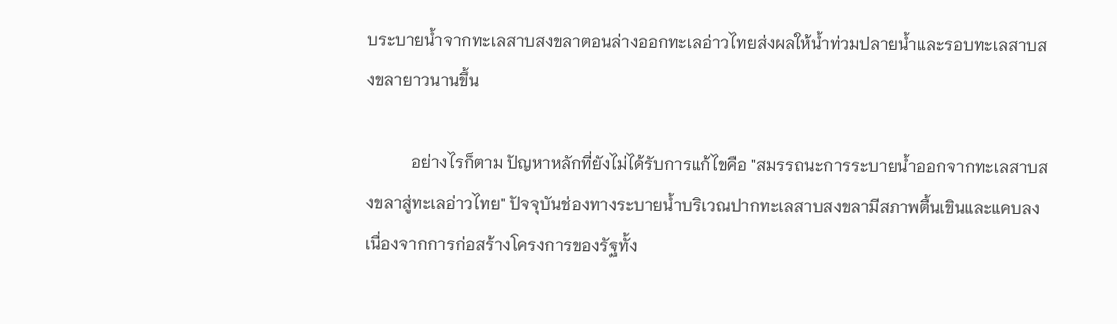บระบายน้ำจากทะเลสาบสงขลาตอนล่างออกทะเลอ่าวไทยส่งผลให้น้ำท่วมปลายน้ำและรอบทะเลสาบสงขลายาวนานขึ้น

           อย่างไรก็ตาม ปัญหาหลักที่ยังไม่ได้รับการแก้ไขคือ "สมรรถนะการระบายน้ำออกจากทะเลสาบสงขลาสู่ทะเลอ่าวไทย" ปัจจุบันช่องทางระบายน้ำบริเวณปากทะเลสาบสงขลามีสภาพตื้นเขินและแคบลง เนื่องจากการก่อสร้างโครงการของรัฐทั้ง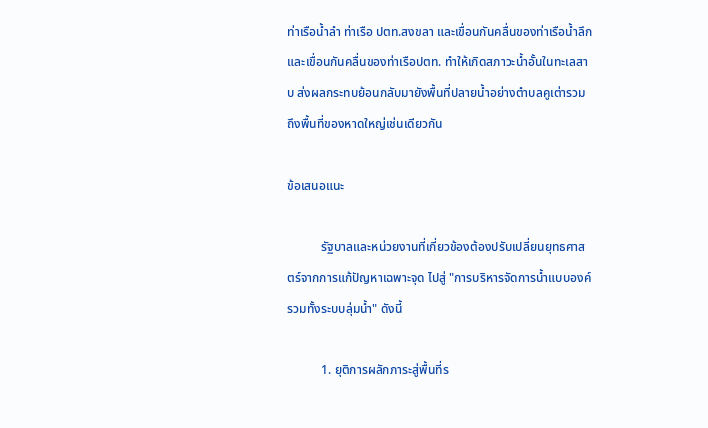ท่าเรือน้ำลำ ท่าเรือ ปตท.สงขลา และเขื่อนกันคลื่นของท่าเรือน้ำลึกและเขื่อนกันคลื่นของท่าเรือปตท. ทำให้เกิดสภาวะน้ำอั้นในทะเลสาบ ส่งผลกระทบย้อนกลับมายังพื้นที่ปลายน้ำอย่างตำบลคูเต่ารวมถึงพื้นที่ของหาดใหญ่เช่นเดียวกัน

ข้อเสนอแนะ

           รัฐบาลและหน่วยงานที่เกี่ยวข้องต้องปรับเปลี่ยนยุทธศาสตร์จากการแก้ปัญหาเฉพาะจุด ไปสู่ "การบริหารจัดการน้ำแบบองค์รวมทั้งระบบลุ่มน้ำ" ดังนี้

           1. ยุติการผลักภาระสู่พื้นที่ร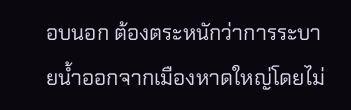อบนอก ต้องตระหนักว่าการระบายน้ำออกจากเมืองหาดใหญ่โดยไม่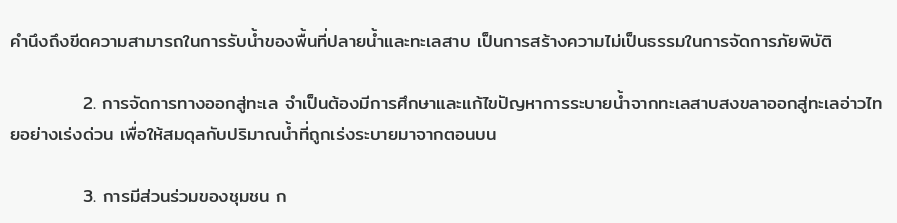คำนึงถึงขีดความสามารถในการรับน้ำของพื้นที่ปลายน้ำและทะเลสาบ เป็นการสร้างความไม่เป็นธรรมในการจัดการภัยพิบัติ

           2. การจัดการทางออกสู่ทะเล จำเป็นต้องมีการศึกษาและแก้ไขปัญหาการระบายน้ำจากทะเลสาบสงขลาออกสู่ทะเลอ่าวไทยอย่างเร่งด่วน เพื่อให้สมดุลกับปริมาณน้ำที่ถูกเร่งระบายมาจากตอนบน

           3. การมีส่วนร่วมของชุมชน ก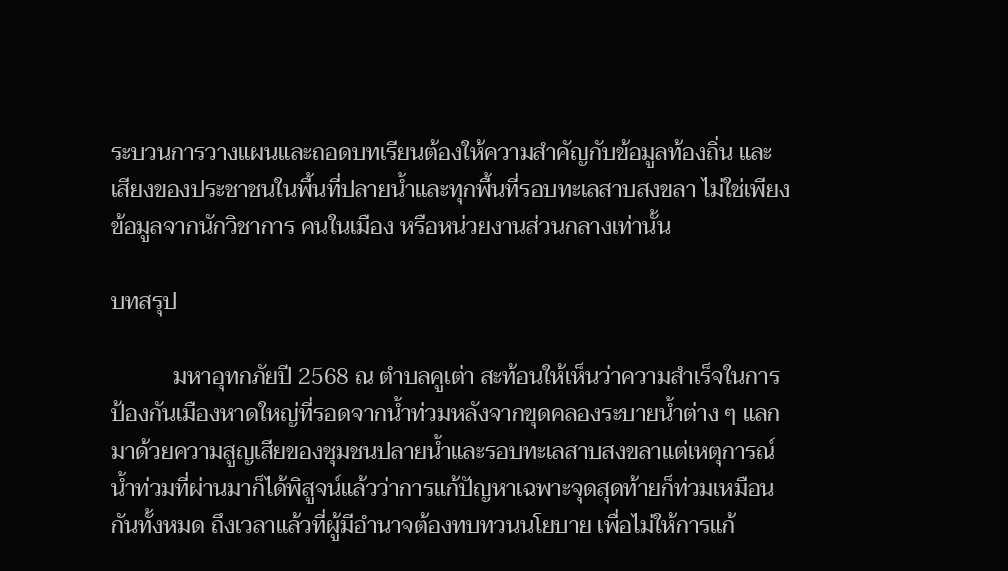ระบวนการวางแผนและถอดบทเรียนต้องให้ความสำคัญกับข้อมูลท้องถิ่น และเสียงของประชาชนในพื้นที่ปลายน้ำและทุกพื้นที่รอบทะเลสาบสงขลา ไม่ใช่เพียงข้อมูลจากนักวิชาการ คนในเมือง หรือหน่วยงานส่วนกลางเท่านั้น

บทสรุป

           มหาอุทกภัยปี 2568 ณ ตำบลคูเต่า สะท้อนให้เห็นว่าความสำเร็จในการป้องกันเมืองหาดใหญ่ที่รอดจากน้ำท่วมหลังจากขุดคลองระบายน้ำต่าง ๆ แลกมาด้วยความสูญเสียของชุมชนปลายน้ำและรอบทะเลสาบสงขลาแต่เหตุการณ์น้ำท่วมที่ผ่านมาก็ได้พิสูจน์แล้วว่าการแก้ปัญหาเฉพาะจุดสุดท้ายก็ท่วมเหมือนกันทั้งหมด ถึงเวลาแล้วที่ผู้มีอำนาจต้องทบทวนนโยบาย เพื่อไม่ให้การแก้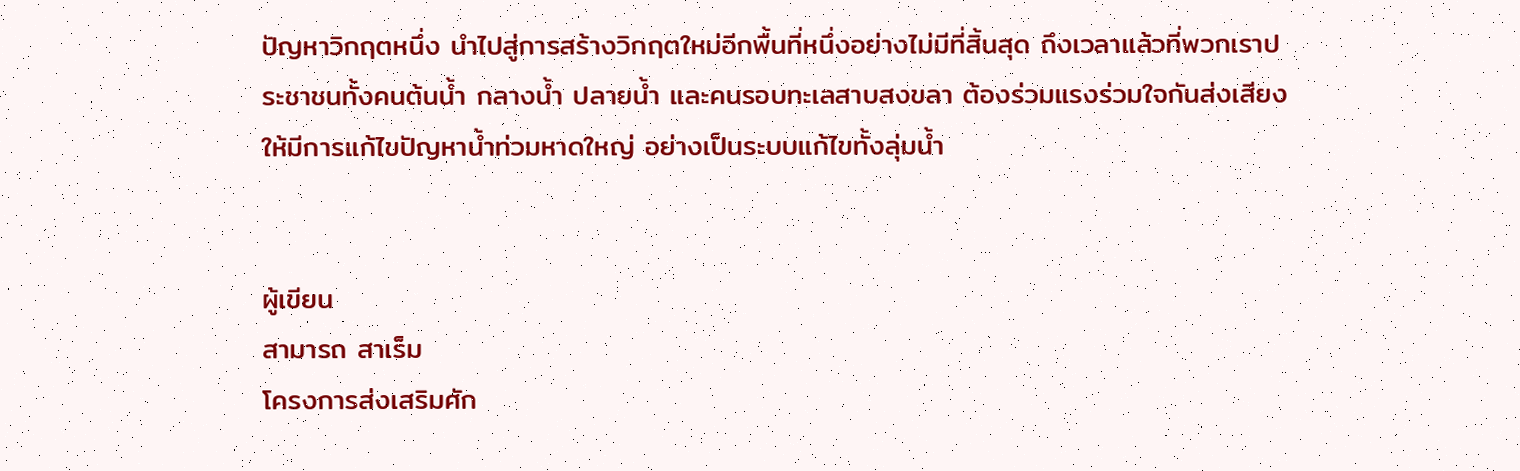ปัญหาวิกฤตหนึ่ง นำไปสู่การสร้างวิกฤตใหม่อีกพื้นที่หนึ่งอย่างไม่มีที่สิ้นสุด ถึงเวลาแล้วที่พวกเราประชาชนทั้งคนต้นน้ำ กลางน้ำ ปลายน้ำ และคนรอบทะเลสาบสงขลา ต้องร่วมแรงร่วมใจกันส่งเสียงให้มีการแก้ไขปัญหาน้ำท่วมหาดใหญ่ อย่างเป็นระบบแก้ไขทั้งลุ่มน้ำ


ผู้เขียน
สามารถ สาเร็ม
โครงการส่งเสริมศัก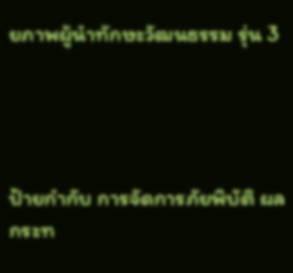ยภาพผู้นำทักษะวัฒนธรรม รุ่น 3




ป้ายกำกับ การจัดการภัยพิบัติ ผลกระท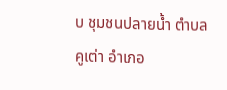บ ชุมชนปลายน้ำ ตำบลคูเต่า อำเภอ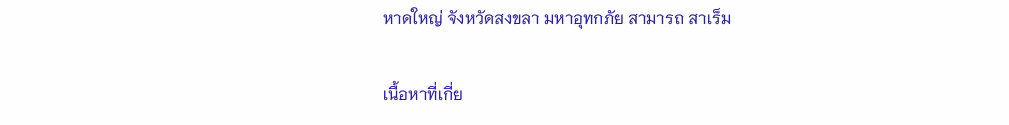หาดใหญ่ จังหวัดสงขลา มหาอุทกภัย สามารถ สาเร็ม

เนื้อหาที่เกี่ย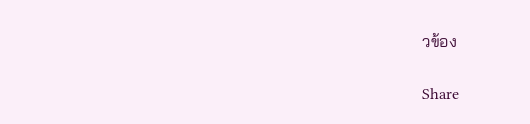วข้อง

Share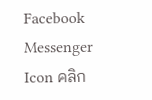Facebook Messenger Icon คลิก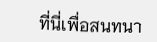ที่นี่เพื่อสนทนา